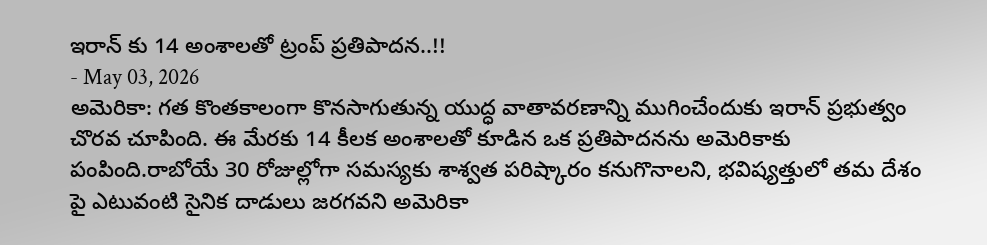ఇరాన్ కు 14 అంశాలతో ట్రంప్ ప్రతిపాదన..!!
- May 03, 2026
అమెరికా: గత కొంతకాలంగా కొనసాగుతున్న యుద్ధ వాతావరణాన్ని ముగించేందుకు ఇరాన్ ప్రభుత్వం చొరవ చూపింది. ఈ మేరకు 14 కీలక అంశాలతో కూడిన ఒక ప్రతిపాదనను అమెరికాకు పంపింది.రాబోయే 30 రోజుల్లోగా సమస్యకు శాశ్వత పరిష్కారం కనుగొనాలని, భవిష్యత్తులో తమ దేశం పై ఎటువంటి సైనిక దాడులు జరగవని అమెరికా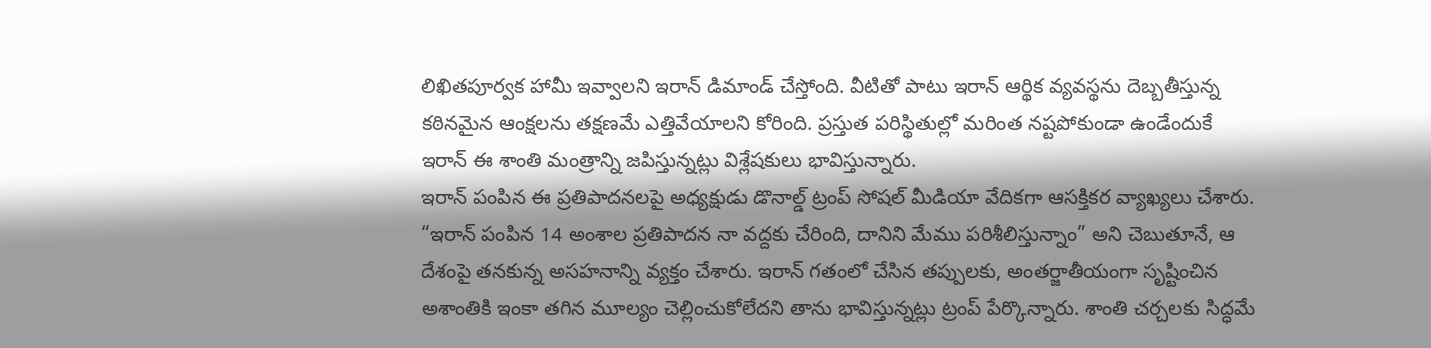లిఖితపూర్వక హామీ ఇవ్వాలని ఇరాన్ డిమాండ్ చేస్తోంది. వీటితో పాటు ఇరాన్ ఆర్థిక వ్యవస్థను దెబ్బతీస్తున్న కఠినమైన ఆంక్షలను తక్షణమే ఎత్తివేయాలని కోరింది. ప్రస్తుత పరిస్థితుల్లో మరింత నష్టపోకుండా ఉండేందుకే ఇరాన్ ఈ శాంతి మంత్రాన్ని జపిస్తున్నట్లు విశ్లేషకులు భావిస్తున్నారు.
ఇరాన్ పంపిన ఈ ప్రతిపాదనలపై అధ్యక్షుడు డొనాల్డ్ ట్రంప్ సోషల్ మీడియా వేదికగా ఆసక్తికర వ్యాఖ్యలు చేశారు. “ఇరాన్ పంపిన 14 అంశాల ప్రతిపాదన నా వద్దకు చేరింది, దానిని మేము పరిశీలిస్తున్నాం” అని చెబుతూనే, ఆ దేశంపై తనకున్న అసహనాన్ని వ్యక్తం చేశారు. ఇరాన్ గతంలో చేసిన తప్పులకు, అంతర్జాతీయంగా సృష్టించిన అశాంతికి ఇంకా తగిన మూల్యం చెల్లించుకోలేదని తాను భావిస్తున్నట్లు ట్రంప్ పేర్కొన్నారు. శాంతి చర్చలకు సిద్ధమే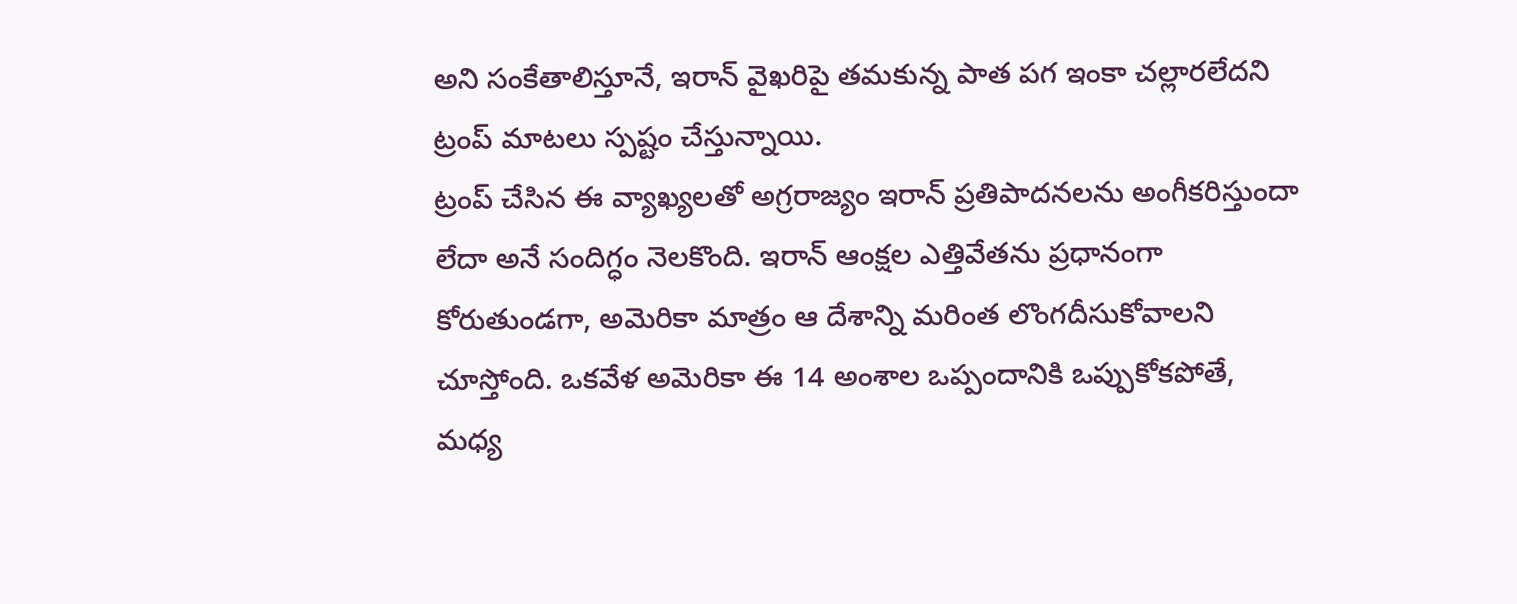అని సంకేతాలిస్తూనే, ఇరాన్ వైఖరిపై తమకున్న పాత పగ ఇంకా చల్లారలేదని ట్రంప్ మాటలు స్పష్టం చేస్తున్నాయి.
ట్రంప్ చేసిన ఈ వ్యాఖ్యలతో అగ్రరాజ్యం ఇరాన్ ప్రతిపాదనలను అంగీకరిస్తుందా లేదా అనే సందిగ్ధం నెలకొంది. ఇరాన్ ఆంక్షల ఎత్తివేతను ప్రధానంగా కోరుతుండగా, అమెరికా మాత్రం ఆ దేశాన్ని మరింత లొంగదీసుకోవాలని చూస్తోంది. ఒకవేళ అమెరికా ఈ 14 అంశాల ఒప్పందానికి ఒప్పుకోకపోతే, మధ్య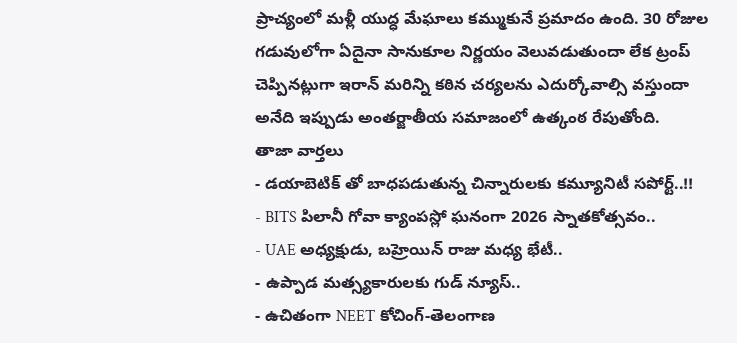ప్రాచ్యంలో మళ్లీ యుద్ధ మేఘాలు కమ్ముకునే ప్రమాదం ఉంది. 30 రోజుల గడువులోగా ఏదైనా సానుకూల నిర్ణయం వెలువడుతుందా లేక ట్రంప్ చెప్పినట్లుగా ఇరాన్ మరిన్ని కఠిన చర్యలను ఎదుర్కోవాల్సి వస్తుందా అనేది ఇప్పుడు అంతర్జాతీయ సమాజంలో ఉత్కంఠ రేపుతోంది.
తాజా వార్తలు
- డయాబెటిక్ తో బాధపడుతున్న చిన్నారులకు కమ్యూనిటీ సపోర్ట్..!!
- BITS పిలానీ గోవా క్యాంపస్లో ఘనంగా 2026 స్నాతకోత్సవం..
- UAE అధ్యక్షుడు, బహ్రెయిన్ రాజు మధ్య భేటీ..
- ఉప్పాడ మత్స్యకారులకు గుడ్ న్యూస్..
- ఉచితంగా NEET కోచింగ్-తెలంగాణ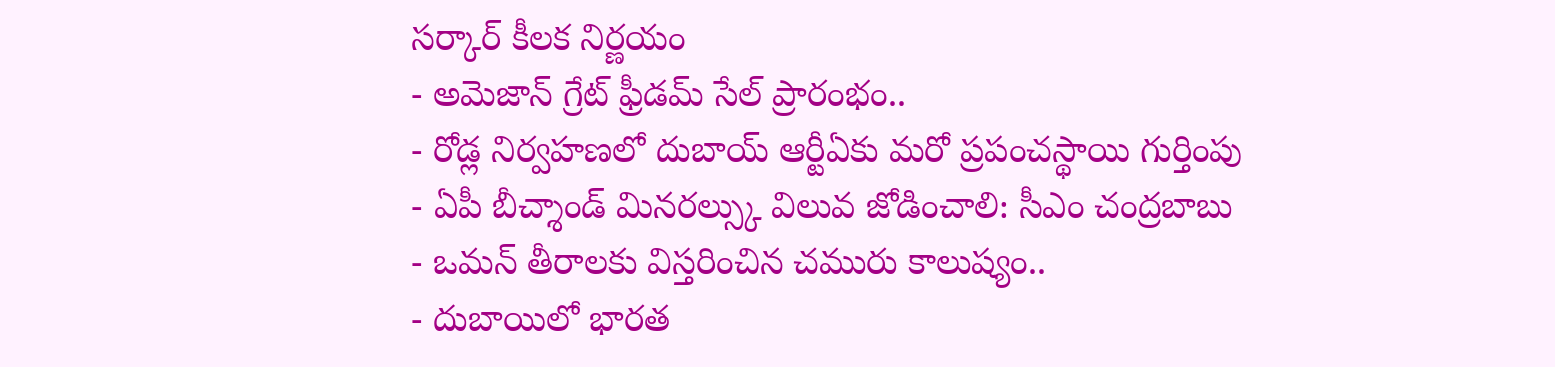సర్కార్ కీలక నిర్ణయం
- అమెజాన్ గ్రేట్ ఫ్రీడమ్ సేల్ ప్రారంభం..
- రోడ్ల నిర్వహణలో దుబాయ్ ఆర్టీఏకు మరో ప్రపంచస్థాయి గుర్తింపు
- ఏపీ బీచ్శాండ్ మినరల్స్కు విలువ జోడించాలి: సీఎం చంద్రబాబు
- ఒమన్ తీరాలకు విస్తరించిన చమురు కాలుష్యం..
- దుబాయిలో భారత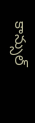కాన్సుల్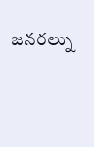జనరల్ను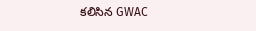కలిసిన GWAC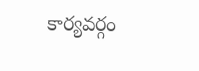కార్యవర్గం